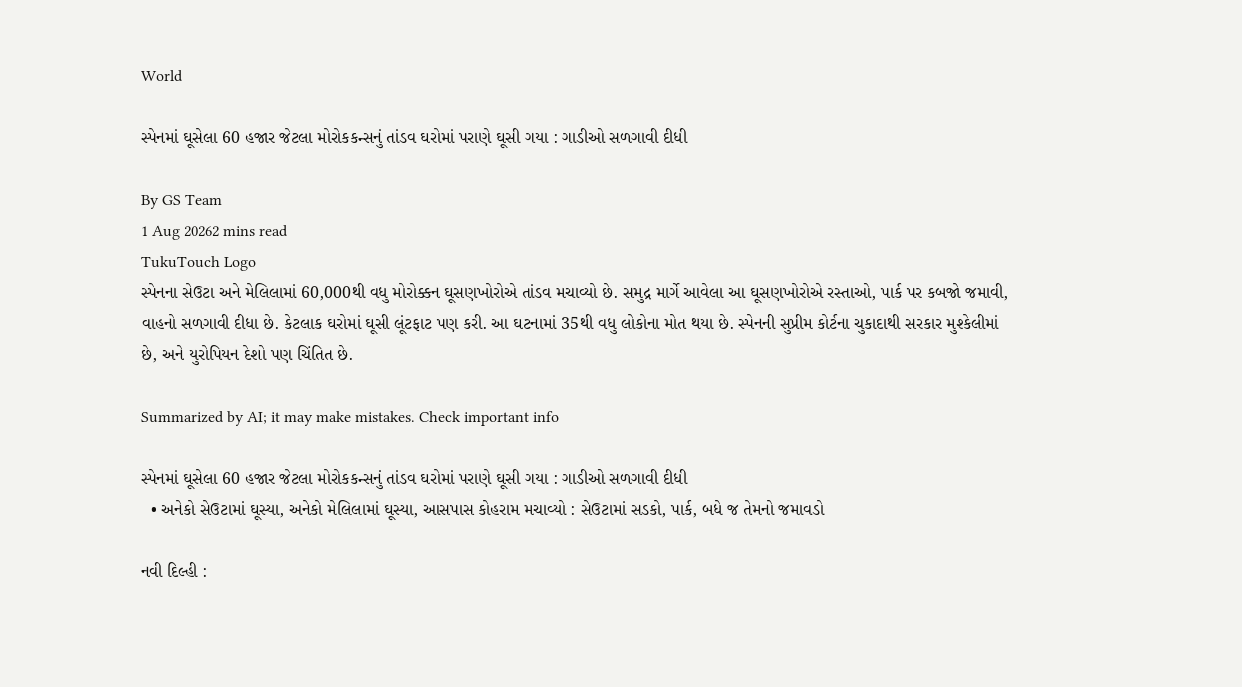World

સ્પેનમાં ઘૂસેલા 60 હજાર જેટલા મોરોકકન્સનું તાંડવ ઘરોમાં પરાણે ઘૂસી ગયા : ગાડીઓ સળગાવી દીધી

By GS Team
1 Aug 20262 mins read
TukuTouch Logo
સ્પેનના સેઉટા અને મેલિલામાં 60,000થી વધુ મોરોક્કન ઘૂસણખોરોએ તાંડવ મચાવ્યો છે. સમુદ્ર માર્ગે આવેલા આ ઘૂસણખોરોએ રસ્તાઓ, પાર્ક પર કબજો જમાવી, વાહનો સળગાવી દીધા છે. કેટલાક ઘરોમાં ઘૂસી લૂંટફાટ પણ કરી. આ ઘટનામાં 35થી વધુ લોકોના મોત થયા છે. સ્પેનની સુપ્રીમ કોર્ટના ચુકાદાથી સરકાર મુશ્કેલીમાં છે, અને યુરોપિયન દેશો પણ ચિંતિત છે.

Summarized by AI; it may make mistakes. Check important info

સ્પેનમાં ઘૂસેલા 60 હજાર જેટલા મોરોકકન્સનું તાંડવ ઘરોમાં પરાણે ઘૂસી ગયા : ગાડીઓ સળગાવી દીધી
  • અનેકો સેઉટામાં ઘૂસ્યા, અનેકો મેલિલામાં ઘૂસ્યા, આસપાસ કોહરામ મચાવ્યો : સેઉટામાં સડકો, પાર્ક, બધે જ તેમનો જમાવડો

નવી દિલ્હી :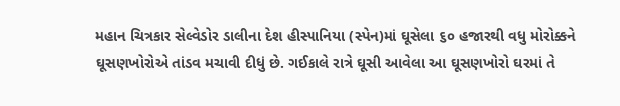મહાન ચિત્રકાર સેલ્વેડોર ડાલીના દેશ હીસ્પાનિયા (સ્પેન)માં ઘૂસેલા ૬૦ હજારથી વધુ મોરોક્કને ઘૂસણખોરોએ તાંડવ મચાવી દીધું છે. ગઈકાલે રાત્રે ઘૂસી આવેલા આ ઘૂસણખોરો ઘરમાં તે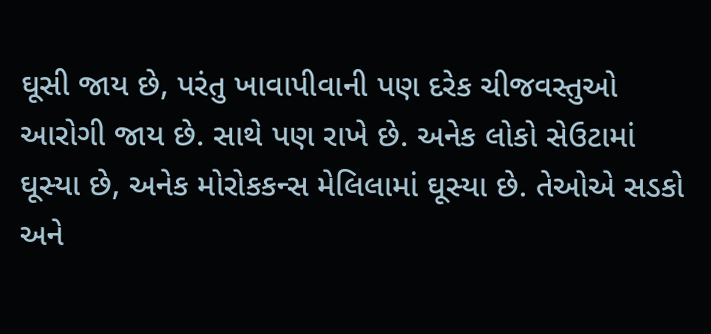ઘૂસી જાય છે, પરંતુ ખાવાપીવાની પણ દરેક ચીજવસ્તુઓ આરોગી જાય છે. સાથે પણ રાખે છે. અનેક લોકો સેઉટામાં ઘૂસ્યા છે, અનેક મોરોકકન્સ મેલિલામાં ઘૂસ્યા છે. તેઓએ સડકો અને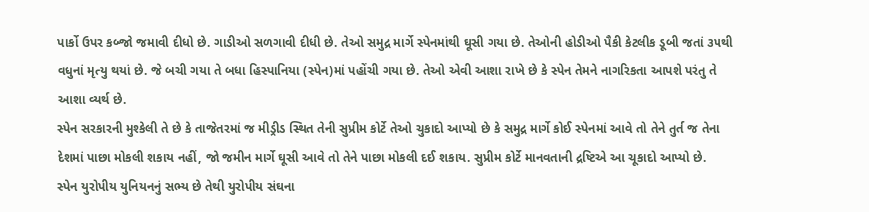પાર્કો ઉપર કબ્જો જમાવી દીધો છે. ગાડીઓ સળગાવી દીધી છે. તેઓ સમુદ્ર માર્ગે સ્પેનમાંથી ઘૂસી ગયા છે. તેઓની હોડીઓ પૈકી કેટલીક ડૂબી જતાં ૩૫થી વધુનાં મૃત્યુ થયાં છે. જે બચી ગયા તે બધા હિસ્પાનિયા (સ્પેન)માં પહોંચી ગયા છે. તેઓ એવી આશા રાખે છે કે સ્પેન તેમને નાગરિકતા આપશે પરંતુ તે આશા વ્યર્થ છે.
સ્પેન સરકારની મુશ્કેલી તે છે કે તાજેતરમાં જ મીડ્રીડ સ્થિત તેની સુપ્રીમ કોર્ટે તેઓ ચુકાદો આપ્યો છે કે સમુદ્ર માર્ગે કોઈ સ્પેનમાં આવે તો તેને તુર્ત જ તેના દેશમાં પાછા મોકલી શકાય નહીં, જો જમીન માર્ગે ઘૂસી આવે તો તેને પાછા મોકલી દઈ શકાય. સુપ્રીમ કોર્ટે માનવતાની દ્રષ્ટિએ આ ચૂકાદો આપ્યો છે.
સ્પેન યુરોપીય યુનિયનનું સભ્ય છે તેથી યુરોપીય સંઘના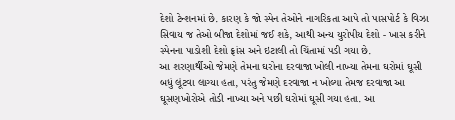દેશો ટેન્શનમાં છે. કારણ કે જો સ્પેન તેઓને નાગરિકતા આપે તો પાસપોર્ટ કે વિઝા સિવાય જ તેઓ બીજા દેશોમાં જઈ શકે, આથી અન્ય યુરોપીય દેશો - ખાસ કરીને સ્પેનના પાડોશી દેશો ફ્રાંસ અને ઇટાલી તો ચિંતામાં પડી ગયા છે.
આ શરણાર્થીઓ જેમણે તેમના ઘરોના દરવાજા ખોલી નાખ્યા તેમના ઘરોમાં ઘૂસી બધું લૂંટવા લાગ્યા હતા, પરંતુ જેમણે દરવાજા ન ખોલ્યા તેમજ દરવાજા આ ઘૂસણખોરોએ તોડી નાખ્યા અને પછી ઘરોમાં ઘૂસી ગયા હતા. આ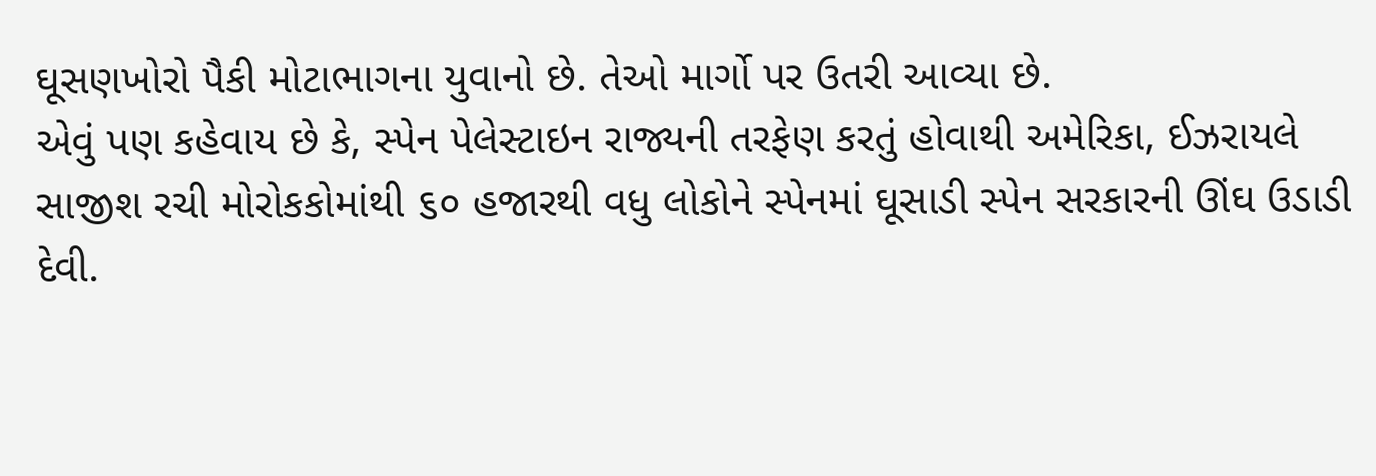ઘૂસણખોરો પૈકી મોટાભાગના યુવાનો છે. તેઓ માર્ગો પર ઉતરી આવ્યા છે.
એવું પણ કહેવાય છે કે, સ્પેન પેલેસ્ટાઇન રાજ્યની તરફેણ કરતું હોવાથી અમેરિકા, ઈઝરાયલે સાજીશ રચી મોરોકકોમાંથી ૬૦ હજારથી વધુ લોકોને સ્પેનમાં ઘૂસાડી સ્પેન સરકારની ઊંઘ ઉડાડી દેવી.